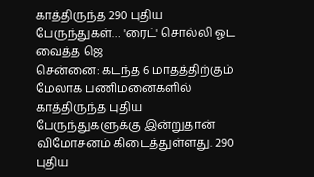காத்திருந்த 290 புதிய பேருந்துகள்… 'ரைட்' சொல்லி ஓட வைத்த ஜெ
சென்னை: கடந்த 6 மாதத்திற்கும் மேலாக பணிமனைகளில் காத்திருந்த புதிய பேருந்துகளுக்கு இன்றுதான் விமோசனம் கிடைத்துள்ளது. 290 புதிய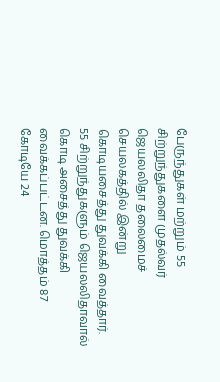பேருந்துகள் மற்றும் 55 சிற்றுந்துகளை முதல்வர் ஜெயலலிதா தலைமைச் செயலகத்தில் இன்று கொடியசைத்து துவக்கி வைத்தார்.
55 சிற்றுந்துகளும் ஜெயலலிதாவால் கொடி அசைத்து துவக்கி வைக்கப்பட்டன. மொத்தம் 87 கோடியே 24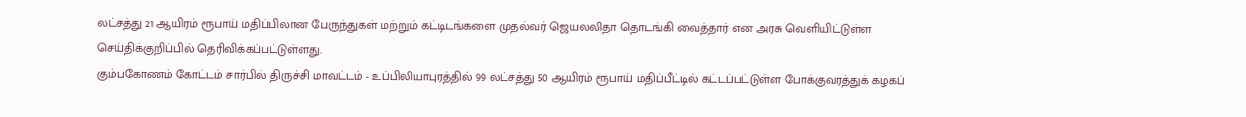லட்சத்து 21 ஆயிரம் ரூபாய் மதிப்பிலான பேருந்துகள் மற்றும் கட்டிடங்களை முதல்வர் ஜெயலலிதா தொடங்கி வைத்தார் என அரசு வெளியிட்டுள்ள செய்திக்குறிப்பில் தெரிவிக்கப்பட்டுள்ளது.
கும்பகோணம் கோட்டம் சார்பில் திருச்சி மாவட்டம் - உப்பிலியாபுரத்தில் 99 லட்சத்து 50 ஆயிரம் ரூபாய் மதிப்பீட்டில் கட்டப்பட்டுள்ள போக்குவரத்துக் கழகப்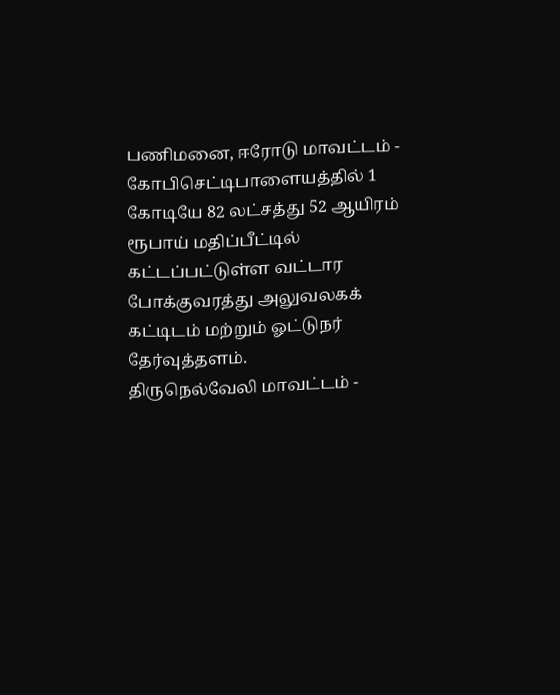பணிமனை, ஈரோடு மாவட்டம் - கோபிசெட்டிபாளையத்தில் 1 கோடியே 82 லட்சத்து 52 ஆயிரம் ரூபாய் மதிப்பீட்டில் கட்டப்பட்டுள்ள வட்டார போக்குவரத்து அலுவலகக் கட்டிடம் மற்றும் ஓட்டுநர் தேர்வுத்தளம்.
திருநெல்வேலி மாவட்டம் -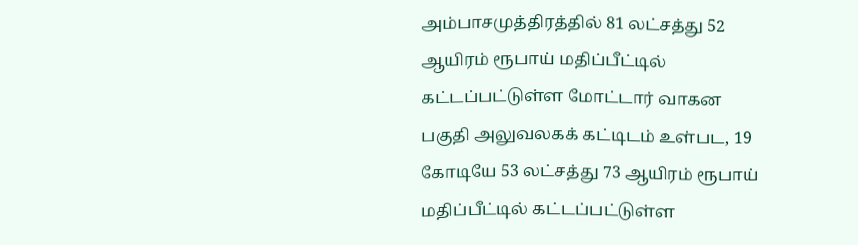அம்பாசமுத்திரத்தில் 81 லட்சத்து 52 ஆயிரம் ரூபாய் மதிப்பீட்டில் கட்டப்பட்டுள்ள மோட்டார் வாகன பகுதி அலுவலகக் கட்டிடம் உள்பட, 19 கோடியே 53 லட்சத்து 73 ஆயிரம் ரூபாய் மதிப்பீட்டில் கட்டப்பட்டுள்ள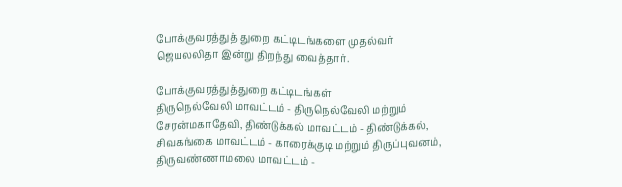போக்குவரத்துத் துறை கட்டிடங்களை முதல்வர் ஜெயலலிதா இன்று திறந்து வைத்தார்.

போக்குவரத்துத்துறை கட்டிடங்கள்
திருநெல்வேலி மாவட்டம் - திருநெல்வேலி மற்றும் சேரன்மகாதேவி, திண்டுக்கல் மாவட்டம் - திண்டுக்கல், சிவகங்கை மாவட்டம் - காரைக்குடி மற்றும் திருப்புவனம், திருவண்ணாமலை மாவட்டம் -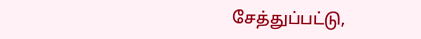சேத்துப்பட்டு,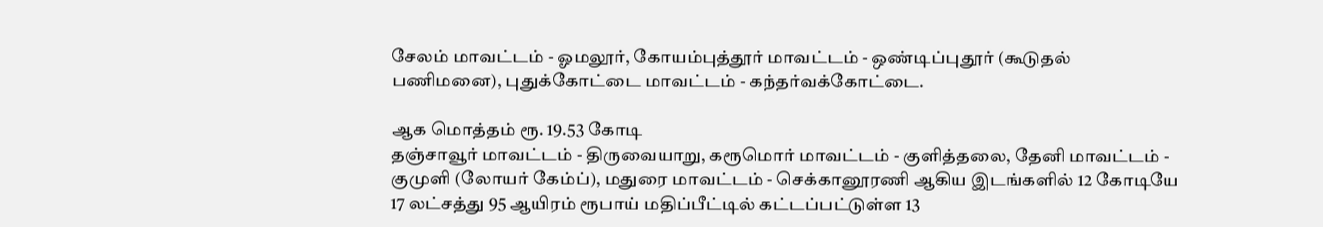சேலம் மாவட்டம் - ஓமலூர், கோயம்புத்தூர் மாவட்டம் - ஒண்டிப்புதூர் (கூடுதல் பணிமனை), புதுக்கோட்டை மாவட்டம் - கந்தர்வக்கோட்டை.

ஆக மொத்தம் ரூ. 19.53 கோடி
தஞ்சாவூர் மாவட்டம் - திருவையாறு, கரூமொர் மாவட்டம் - குளித்தலை, தேனி மாவட்டம் - குமுளி (லோயர் கேம்ப்), மதுரை மாவட்டம் - செக்கானூரணி ஆகிய இடங்களில் 12 கோடியே 17 லட்சத்து 95 ஆயிரம் ரூபாய் மதிப்பீட்டில் கட்டப்பட்டுள்ள 13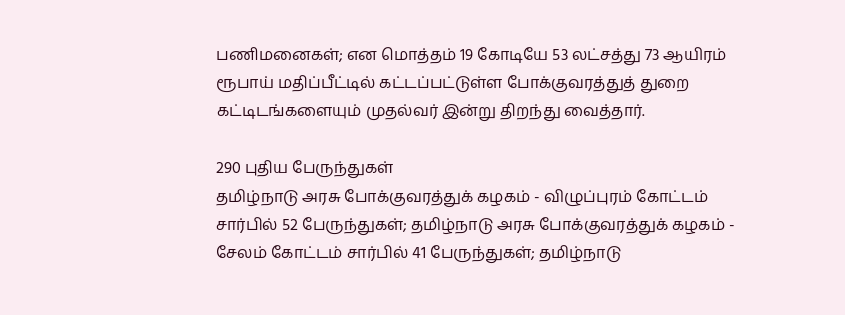பணிமனைகள்; என மொத்தம் 19 கோடியே 53 லட்சத்து 73 ஆயிரம் ரூபாய் மதிப்பீட்டில் கட்டப்பட்டுள்ள போக்குவரத்துத் துறை கட்டிடங்களையும் முதல்வர் இன்று திறந்து வைத்தார்.

290 புதிய பேருந்துகள்
தமிழ்நாடு அரசு போக்குவரத்துக் கழகம் - விழுப்புரம் கோட்டம் சார்பில் 52 பேருந்துகள்; தமிழ்நாடு அரசு போக்குவரத்துக் கழகம் - சேலம் கோட்டம் சார்பில் 41 பேருந்துகள்; தமிழ்நாடு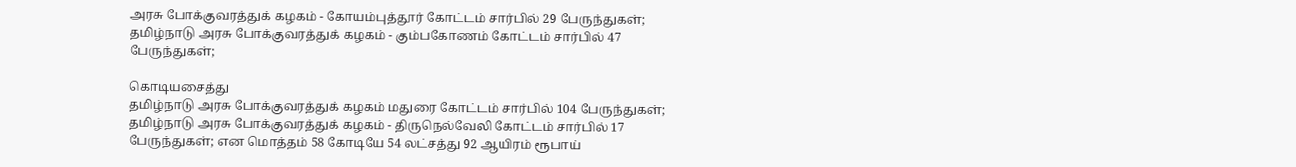அரசு போக்குவரத்துக் கழகம் - கோயம்புத்தூர் கோட்டம் சார்பில் 29 பேருந்துகள்; தமிழ்நாடு அரசு போக்குவரத்துக் கழகம் - கும்பகோணம் கோட்டம் சார்பில் 47 பேருந்துகள்;

கொடியசைத்து
தமிழ்நாடு அரசு போக்குவரத்துக் கழகம் மதுரை கோட்டம் சார்பில் 104 பேருந்துகள்; தமிழ்நாடு அரசு போக்குவரத்துக் கழகம் - திருநெல்வேலி கோட்டம் சார்பில் 17 பேருந்துகள்; என மொத்தம் 58 கோடியே 54 லட்சத்து 92 ஆயிரம் ரூபாய்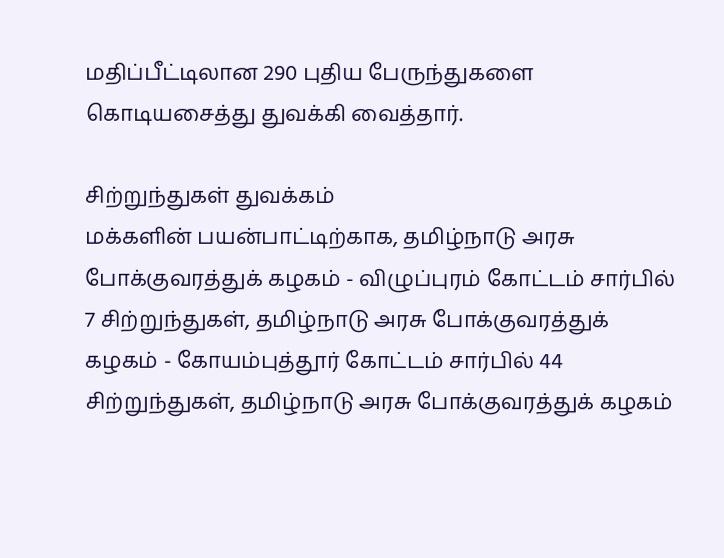மதிப்பீட்டிலான 290 புதிய பேருந்துகளை கொடியசைத்து துவக்கி வைத்தார்.

சிற்றுந்துகள் துவக்கம்
மக்களின் பயன்பாட்டிற்காக, தமிழ்நாடு அரசு போக்குவரத்துக் கழகம் - விழுப்புரம் கோட்டம் சார்பில் 7 சிற்றுந்துகள், தமிழ்நாடு அரசு போக்குவரத்துக் கழகம் - கோயம்புத்தூர் கோட்டம் சார்பில் 44 சிற்றுந்துகள், தமிழ்நாடு அரசு போக்குவரத்துக் கழகம்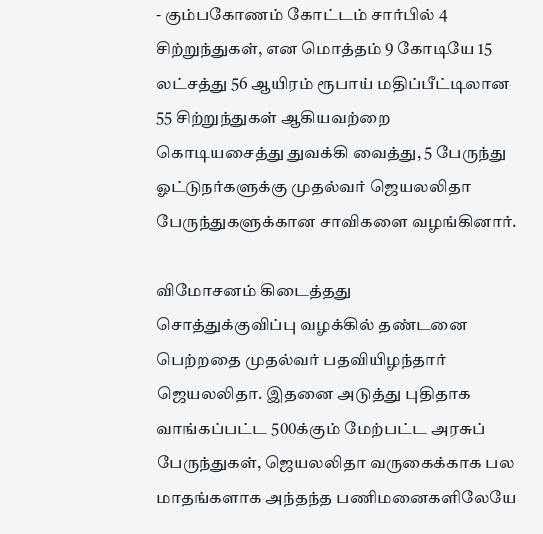- கும்பகோணம் கோட்டம் சார்பில் 4 சிற்றுந்துகள், என மொத்தம் 9 கோடியே 15 லட்சத்து 56 ஆயிரம் ரூபாய் மதிப்பீட்டிலான 55 சிற்றுந்துகள் ஆகியவற்றை கொடியசைத்து துவக்கி வைத்து, 5 பேருந்து ஓட்டுநர்களுக்கு முதல்வர் ஜெயலலிதா பேருந்துகளுக்கான சாவிகளை வழங்கினார்.

விமோசனம் கிடைத்தது
சொத்துக்குவிப்பு வழக்கில் தண்டனை பெற்றதை முதல்வர் பதவியிழந்தார் ஜெயலலிதா. இதனை அடுத்து புதிதாக வாங்கப்பட்ட 500க்கும் மேற்பட்ட அரசுப் பேருந்துகள், ஜெயலலிதா வருகைக்காக பல மாதங்களாக அந்தந்த பணிமனைகளிலேயே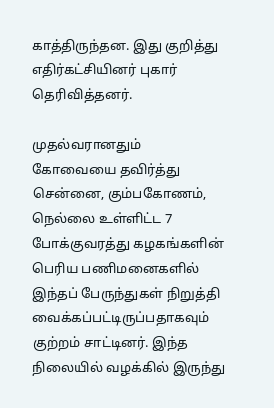காத்திருந்தன. இது குறித்து எதிர்கட்சியினர் புகார் தெரிவித்தனர்.

முதல்வரானதும்
கோவையை தவிர்த்து சென்னை, கும்பகோணம், நெல்லை உள்ளிட்ட 7 போக்குவரத்து கழகங்களின் பெரிய பணிமனைகளில் இந்தப் பேருந்துகள் நிறுத்தி வைக்கப்பட்டிருப்பதாகவும் குற்றம் சாட்டினர். இந்த நிலையில் வழக்கில் இருந்து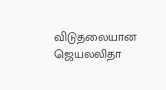விடுதலையான ஜெயலலிதா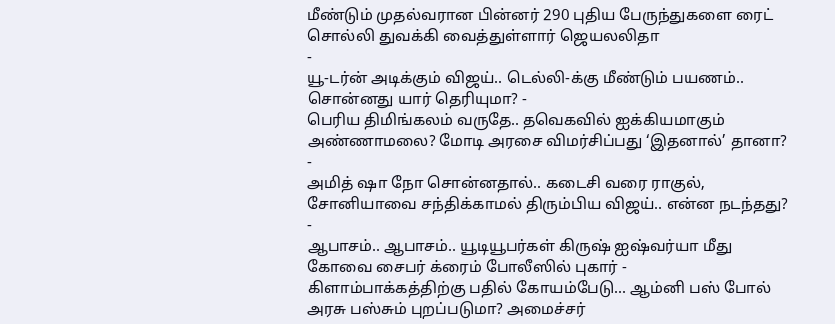மீண்டும் முதல்வரான பின்னர் 290 புதிய பேருந்துகளை ரைட் சொல்லி துவக்கி வைத்துள்ளார் ஜெயலலிதா
-
யூ-டர்ன் அடிக்கும் விஜய்.. டெல்லி-க்கு மீண்டும் பயணம்.. சொன்னது யார் தெரியுமா? -
பெரிய திமிங்கலம் வருதே.. தவெகவில் ஐக்கியமாகும் அண்ணாமலை? மோடி அரசை விமர்சிப்பது ‘இதனால்’ தானா? -
அமித் ஷா நோ சொன்னதால்.. கடைசி வரை ராகுல், சோனியாவை சந்திக்காமல் திரும்பிய விஜய்.. என்ன நடந்தது? -
ஆபாசம்.. ஆபாசம்.. யூடியூபர்கள் கிருஷ் ஐஷ்வர்யா மீது கோவை சைபர் க்ரைம் போலீஸில் புகார் -
கிளாம்பாக்கத்திற்கு பதில் கோயம்பேடு... ஆம்னி பஸ் போல் அரசு பஸ்சும் புறப்படுமா? அமைச்சர்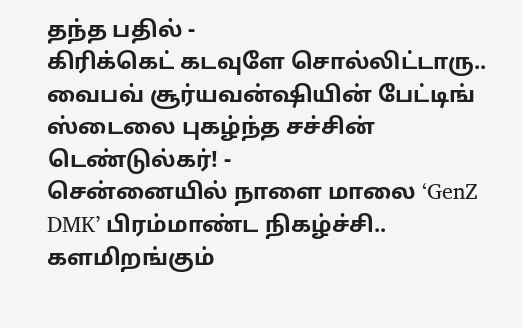தந்த பதில் -
கிரிக்கெட் கடவுளே சொல்லிட்டாரு.. வைபவ் சூர்யவன்ஷியின் பேட்டிங் ஸ்டைலை புகழ்ந்த சச்சின் டெண்டுல்கர்! -
சென்னையில் நாளை மாலை ‘GenZ DMK’ பிரம்மாண்ட நிகழ்ச்சி.. களமிறங்கும்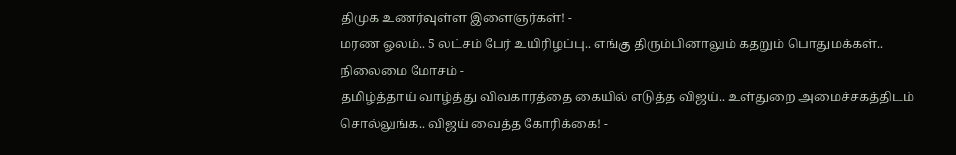திமுக உணர்வுள்ள இளைஞர்கள்! -
மரண ஓலம்.. 5 லட்சம் பேர் உயிரிழப்பு.. எங்கு திரும்பினாலும் கதறும் பொதுமக்கள்.. நிலைமை மோசம் -
தமிழ்த்தாய் வாழ்த்து விவகாரத்தை கையில் எடுத்த விஜய்.. உள்துறை அமைச்சகத்திடம் சொல்லுங்க.. விஜய் வைத்த கோரிக்கை! -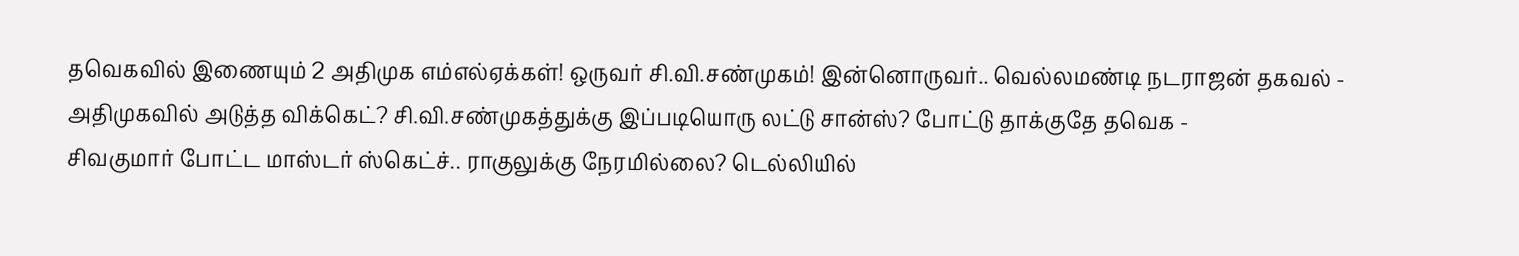தவெகவில் இணையும் 2 அதிமுக எம்எல்ஏக்கள்! ஒருவர் சி.வி.சண்முகம்! இன்னொருவர்.. வெல்லமண்டி நடராஜன் தகவல் -
அதிமுகவில் அடுத்த விக்கெட்? சி.வி.சண்முகத்துக்கு இப்படியொரு லட்டு சான்ஸ்? போட்டு தாக்குதே தவெக -
சிவகுமார் போட்ட மாஸ்டர் ஸ்கெட்ச்.. ராகுலுக்கு நேரமில்லை? டெல்லியில்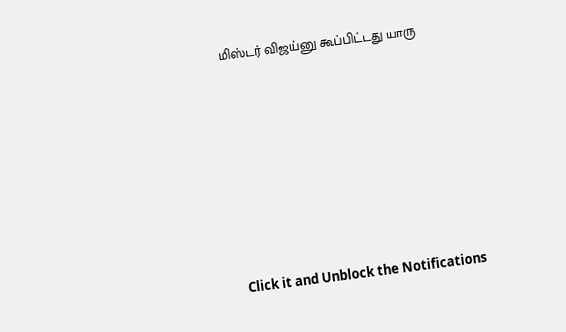மிஸ்டர் விஜய்னு கூப்பிட்டது யாரு












Click it and Unblock the Notifications